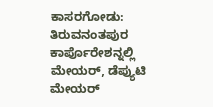ಕಾಸರಗೋಡು: ತಿರುವನಂತಪುರ ಕಾರ್ಪೊರೇಶನ್ನಲ್ಲಿ ಮೇಯರ್, ಡೆಪ್ಯುಟಿ ಮೇಯರ್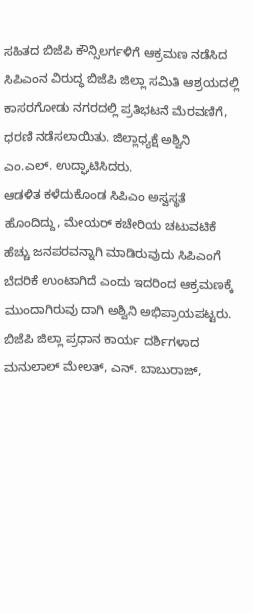ಸಹಿತದ ಬಿಜೆಪಿ ಕೌನ್ಸಿಲರ್ಗಳಿಗೆ ಆಕ್ರಮಣ ನಡೆಸಿದ ಸಿಪಿಎಂನ ವಿರುದ್ಧ ಬಿಜೆಪಿ ಜಿಲ್ಲಾ ಸಮಿತಿ ಆಶ್ರಯದಲ್ಲಿ ಕಾಸರಗೋಡು ನಗರದಲ್ಲಿ ಪ್ರತಿಭಟನೆ ಮೆರವಣಿಗೆ, ಧರಣಿ ನಡೆಸಲಾಯಿತು. ಜಿಲ್ಲಾಧ್ಯಕ್ಷೆ ಅಶ್ವಿನಿ ಎಂ.ಎಲ್. ಉದ್ಘಾಟಿಸಿದರು.
ಆಡಳಿತ ಕಳೆದುಕೊಂಡ ಸಿಪಿಎಂ ಅಸ್ವಸ್ಥತೆ ಹೊಂದಿದ್ದು, ಮೇಯರ್ ಕಚೇರಿಯ ಚಟುವಟಿಕೆ ಹೆಚ್ಚು ಜನಪರವನ್ನಾಗಿ ಮಾಡಿರುವುದು ಸಿಪಿಎಂಗೆ ಬೆದರಿಕೆ ಉಂಟಾಗಿದೆ ಎಂದು ಇದರಿಂದ ಆಕ್ರಮಣಕ್ಕೆ ಮುಂದಾಗಿರುವು ದಾಗಿ ಅಶ್ವಿನಿ ಅಭಿಪ್ರಾಯಪಟ್ಟರು. ಬಿಜೆಪಿ ಜಿಲ್ಲಾ ಪ್ರಧಾನ ಕಾರ್ಯ ದರ್ಶಿಗಳಾದ ಮನುಲಾಲ್ ಮೇಲತ್, ಎನ್. ಬಾಬುರಾಜ್,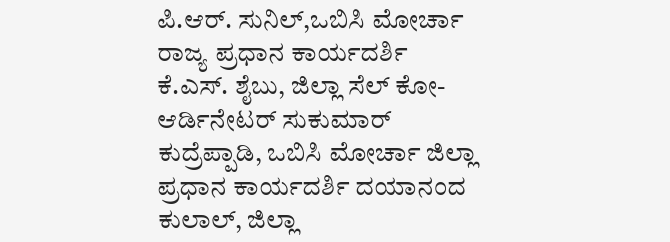ಪಿ.ಆರ್. ಸುನಿಲ್,ಒಬಿಸಿ ಮೋರ್ಚಾ ರಾಜ್ಯ ಪ್ರಧಾನ ಕಾರ್ಯದರ್ಶಿ ಕೆ.ಎಸ್. ಶೈಬು, ಜಿಲ್ಲಾ ಸೆಲ್ ಕೋ-ಆರ್ಡಿನೇಟರ್ ಸುಕುಮಾರ್ ಕುದ್ರೆಪ್ಪಾಡಿ, ಒಬಿಸಿ ಮೋರ್ಚಾ ಜಿಲ್ಲಾ ಪ್ರಧಾನ ಕಾರ್ಯದರ್ಶಿ ದಯಾನಂದ ಕುಲಾಲ್, ಜಿಲ್ಲಾ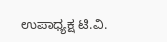ಉಪಾಧ್ಯಕ್ಷ ಟಿ.ವಿ.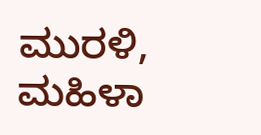ಮುರಳಿ, ಮಹಿಳಾ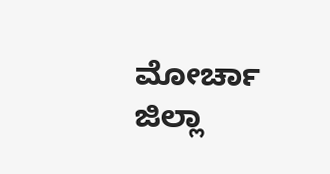ಮೋರ್ಚಾ ಜಿಲ್ಲಾ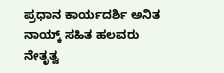ಪ್ರಧಾನ ಕಾರ್ಯದರ್ಶಿ ಅನಿತ ನಾಯ್ಕ್ ಸಹಿತ ಹಲವರು ನೇತೃತ್ವ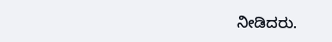ನೀಡಿದರು.